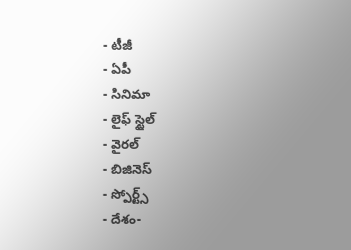- టీజీ
- ఏపీ
- సినిమా
- లైఫ్ స్టైల్
- వైరల్
- బిజినెస్
- స్పోర్ట్స్
- దేశం-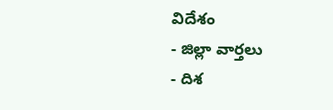విదేశం
- జిల్లా వార్తలు
- దిశ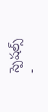స్పెషల్స్
-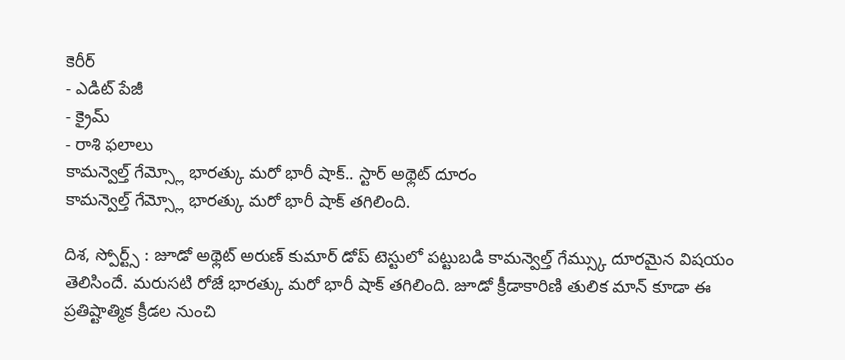కెరీర్
- ఎడిట్ పేజీ
- క్రైమ్
- రాశి ఫలాలు
కామన్వెల్త్ గేమ్స్లో భారత్కు మరో భారీ షాక్.. స్టార్ అథ్లెట్ దూరం
కామన్వెల్త్ గేమ్స్లో భారత్కు మరో భారీ షాక్ తగిలింది.

దిశ, స్పోర్ట్స్ : జూడో అథ్లెట్ అరుణ్ కుమార్ డోప్ టెస్టులో పట్టుబడి కామన్వెల్త్ గేమ్స్కు దూరమైన విషయం తెలిసిందే. మరుసటి రోజే భారత్కు మరో భారీ షాక్ తగిలింది. జూడో క్రీడాకారిణి తులిక మాన్ కూడా ఈ ప్రతిష్టాత్మిక క్రీడల నుంచి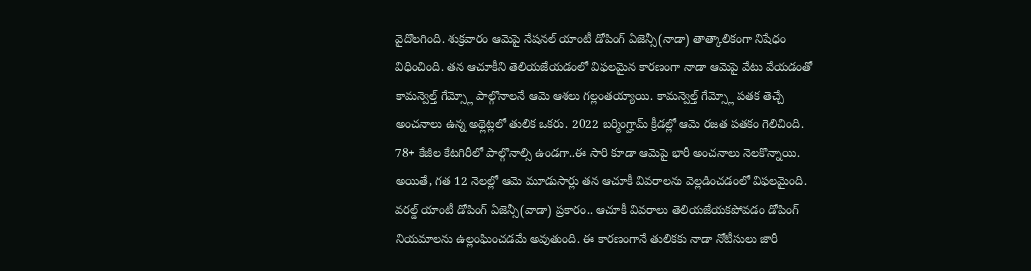వైదొలగింది. శుక్రవారం ఆమెపై నేషనల్ యాంటీ డోపింగ్ ఏజెన్సీ(నాడా) తాత్కాలికంగా నిషేధం విధించింది. తన ఆచూకీని తెలియజేయడంలో విఫలమైన కారణంగా నాడా ఆమెపై వేటు వేయడంతో కామన్వెల్త్ గేమ్స్లో పాల్గొనాలనే ఆమె ఆశలు గల్లంతయ్యాయి. కామన్వెల్త్ గేమ్స్లో పతక తెచ్చే అంచనాలు ఉన్న అథ్లెట్లలో తులిక ఒకరు. 2022 బర్మింగ్హామ్ క్రీడల్లో ఆమె రజత పతకం గెలిచింది. 78+ కేజీల కేటగిరీలో పాల్గొనాల్సి ఉండగా..ఈ సారి కూడా ఆమెపై భారీ అంచనాలు నెలకొన్నాయి. అయితే, గత 12 నెలల్లో ఆమె మూడుసార్లు తన ఆచూకీ వివరాలను వెల్లడించడంలో విఫలమైంది. వరల్డ్ యాంటీ డోపింగ్ ఏజెన్సీ(వాడా) ప్రకారం.. ఆచూకీ వివరాలు తెలియజేయకపోవడం డోపింగ్ నియమాలను ఉల్లంఘించడమే అవుతుంది. ఈ కారణంగానే తులికకు నాడా నోటీసులు జారీ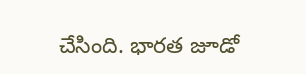చేసింది. భారత జూడో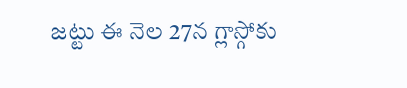జట్టు ఈ నెల 27న గ్లాస్గోకు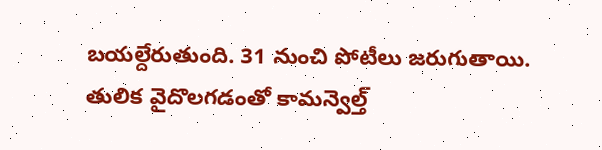బయల్దేరుతుంది. 31 నుంచి పోటీలు జరుగుతాయి. తులిక వైదొలగడంతో కామన్వెల్త్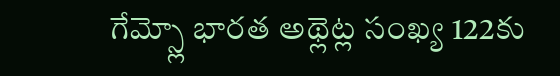గేమ్స్లో భారత అథ్లెట్ల సంఖ్య 122కు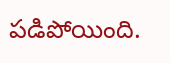పడిపోయింది.